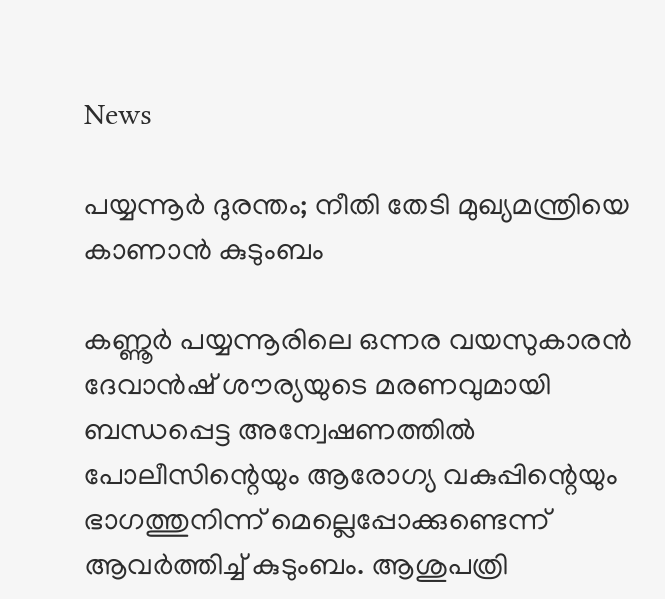News

പയ്യന്നൂർ ദുരന്തം; നീതി തേടി മുഖ്യമന്ത്രിയെ കാണാൻ കുടുംബം

കണ്ണൂർ പയ്യന്നൂരിലെ ഒന്നര വയസുകാരൻ ദേവാൻഷ് ശൗര്യയുടെ മരണവുമായി ബന്ധപ്പെട്ട അന്വേഷണത്തിൽ പോലീസിന്റെയും ആരോഗ്യ വകുപ്പിന്റെയും ഭാഗത്തുനിന്ന് മെല്ലെപ്പോക്കുണ്ടെന്ന് ആവർത്തിച്ച് കുടുംബം. ആശുപത്രി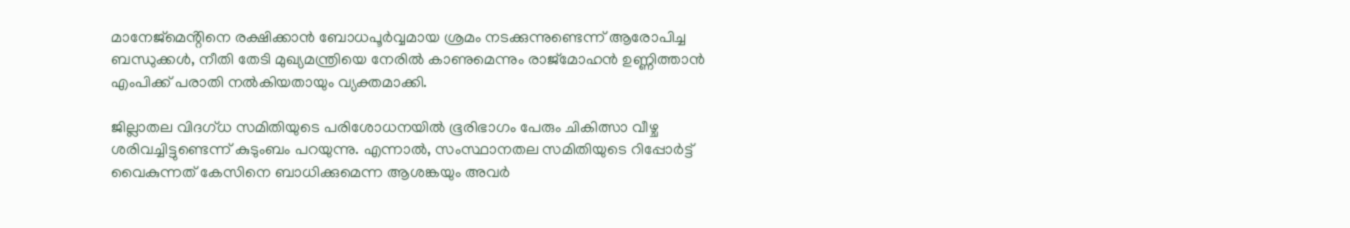മാനേജ്മെൻ്റിനെ രക്ഷിക്കാൻ ബോധപൂർവ്വമായ ശ്രമം നടക്കുന്നുണ്ടെന്ന് ആരോപിച്ച ബന്ധുക്കൾ, നീതി തേടി മുഖ്യമന്ത്രിയെ നേരിൽ കാണുമെന്നും രാജ്മോഹൻ ഉണ്ണിത്താൻ എംപിക്ക് പരാതി നൽകിയതായും വ്യക്തമാക്കി.

ജില്ലാതല വിദഗ്ധ സമിതിയുടെ പരിശോധനയിൽ ഭൂരിഭാഗം പേരും ചികിത്സാ വീഴ്ച ശരിവച്ചിട്ടുണ്ടെന്ന് കുടുംബം പറയുന്നു. എന്നാൽ, സംസ്ഥാനതല സമിതിയുടെ റിപ്പോർട്ട് വൈകുന്നത് കേസിനെ ബാധിക്കുമെന്ന ആശങ്കയും അവർ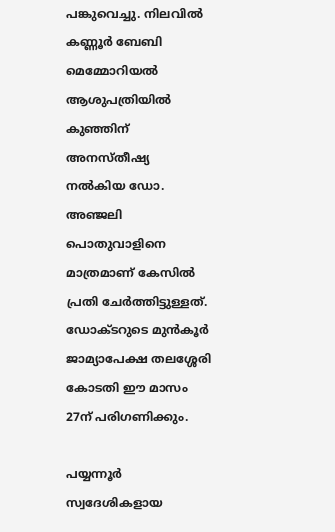പങ്കുവെച്ചു. നിലവിൽ കണ്ണൂർ ബേബി മെമ്മോറിയൽ ആശുപത്രിയിൽ കുഞ്ഞിന് അനസ്തീഷ്യ നൽകിയ ഡോ. അഞ്ജലി പൊതുവാളിനെ മാത്രമാണ് കേസിൽ പ്രതി ചേർത്തിട്ടുള്ളത്. ഡോക്ടറുടെ മുൻകൂർ ജാമ്യാപേക്ഷ തലശ്ശേരി കോടതി ഈ മാസം 27ന് പരിഗണിക്കും.

പയ്യന്നൂർ സ്വദേശികളായ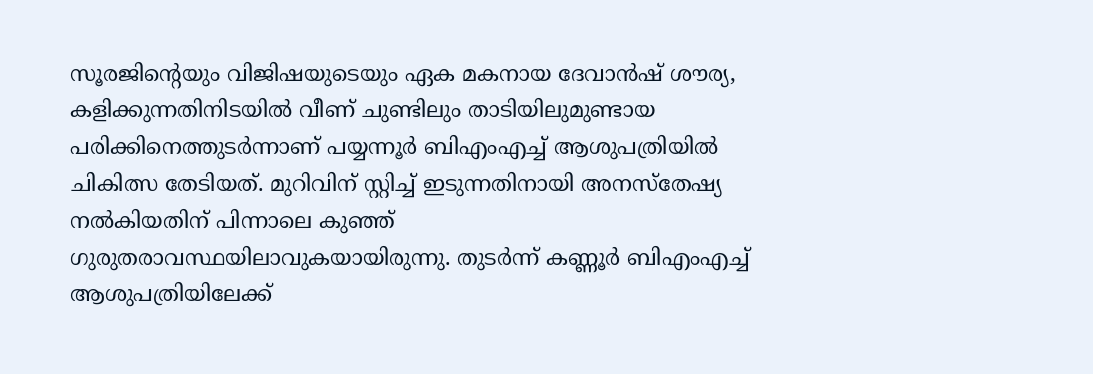സൂരജിന്റെയും വിജിഷയുടെയും ഏക മകനായ ദേവാൻഷ് ശൗര്യ, കളിക്കുന്നതിനിടയിൽ വീണ് ചുണ്ടിലും താടിയിലുമുണ്ടായ പരിക്കിനെത്തുടർന്നാണ് പയ്യന്നൂർ ബിഎംഎച്ച് ആശുപത്രിയിൽ ചികിത്സ തേടിയത്. മുറിവിന് സ്റ്റിച്ച് ഇടുന്നതിനായി അനസ്തേഷ്യ നൽകിയതിന് പിന്നാലെ കുഞ്ഞ് ഗുരുതരാവസ്ഥയിലാവുകയായിരുന്നു. തുടർന്ന് കണ്ണൂർ ബിഎംഎച്ച് ആശുപത്രിയിലേക്ക്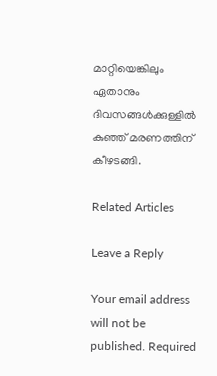മാറ്റിയെങ്കിലും ഏതാനും ദിവസങ്ങൾക്കുള്ളിൽ കുഞ്ഞ് മരണത്തിന് കീഴടങ്ങി.

Related Articles

Leave a Reply

Your email address will not be published. Required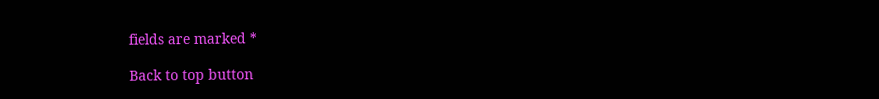fields are marked *

Back to top button